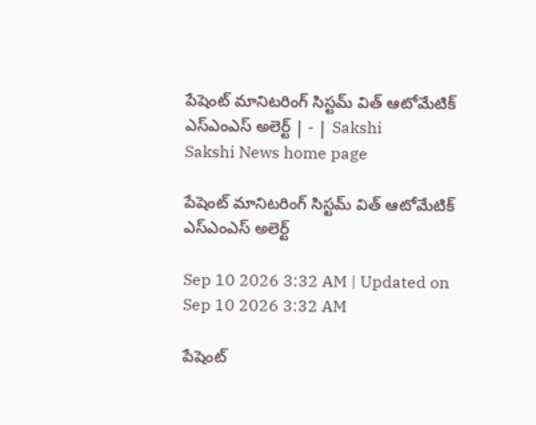పేషెంట్‌ మానిటరింగ్‌ సిస్టమ్‌ విత్‌ ఆటోమేటిక్‌ ఎస్‌ఎంఎస్‌ అలెర్ట్‌ | - | Sakshi
Sakshi News home page

పేషెంట్‌ మానిటరింగ్‌ సిస్టమ్‌ విత్‌ ఆటోమేటిక్‌ ఎస్‌ఎంఎస్‌ అలెర్ట్‌

Sep 10 2026 3:32 AM | Updated on Sep 10 2026 3:32 AM

పేషెంట్‌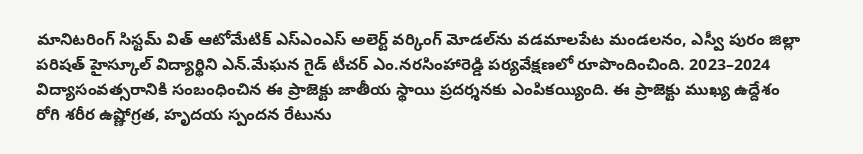మానిటరింగ్‌ సిస్టమ్‌ విత్‌ ఆటోమేటిక్‌ ఎస్‌ఎంఎస్‌ అలెర్ట్‌ వర్కింగ్‌ మోడల్‌ను వడమాలపేట మండలనం, ఎస్వీ పురం జిల్లా పరిషత్‌ హైస్కూల్‌ విద్యార్థిని ఎన్‌.మేఘన గైడ్‌ టీచర్‌ ఎం.నరసింహారెడ్డి పర్యవేక్షణలో రూపొందించింది. 2023–2024 విద్యాసంవత్సరానికి సంబంధించిన ఈ ప్రాజెక్టు జాతీయ స్థాయి ప్రదర్శనకు ఎంపికయ్యింది. ఈ ప్రాజెక్టు ముఖ్య ఉద్దేశం రోగి శరీర ఉష్ణోగ్రత, హృదయ స్పందన రేటును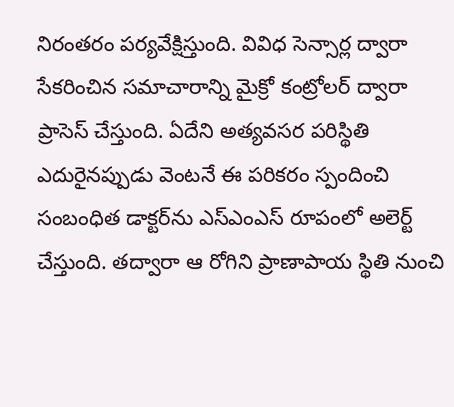నిరంతరం పర్యవేక్షిస్తుంది. వివిధ సెన్సార్ల ద్వారా సేకరించిన సమాచారాన్ని మైక్రో కంట్రోలర్‌ ద్వారా ప్రాసెస్‌ చేస్తుంది. ఏదేని అత్యవసర పరిస్థితి ఎదురైనప్పుడు వెంటనే ఈ పరికరం స్పందించి సంబంధిత డాక్టర్‌ను ఎస్‌ఎంఎస్‌ రూపంలో అలెర్ట్‌ చేస్తుంది. తద్వారా ఆ రోగిని ప్రాణాపాయ స్థితి నుంచి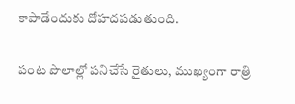కాపాడేందుకు దోహదపడుతుంది.

పంట పొలాల్లో పనిచేసే రైతులు, ముఖ్యంగా రాత్రి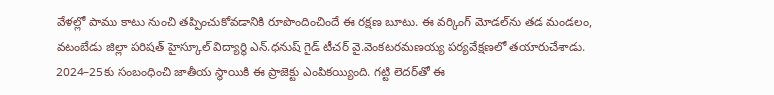వేళల్లో పాము కాటు నుంచి తప్పించుకోవడానికి రూపొందించిందే ఈ రక్షణ బూటు. ఈ వర్కింగ్‌ మోడల్‌ను తడ మండలం, వటంబేడు జిల్లా పరిషత్‌ హైస్కూల్‌ విద్యార్థి ఎన్‌.ధనుష్‌ గైడ్‌ టీచర్‌ వై.వెంకటరమణయ్య పర్యవేక్షణలో తయారుచేశాడు. 2024–25కు సంబంధించి జాతీయ స్థాయికి ఈ ప్రాజెక్టు ఎంపికయ్యింది. గట్టి లెదర్‌తో ఈ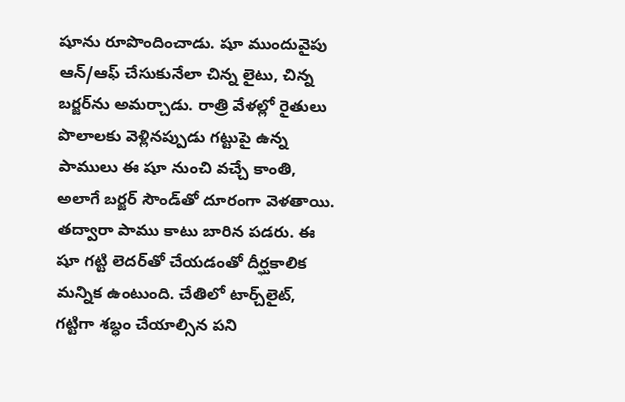షూను రూపొందించాడు. షూ ముందువైపు ఆన్‌/ఆఫ్‌ చేసుకునేలా చిన్న లైటు, చిన్న బర్జర్‌ను అమర్చాడు. రాత్రి వేళల్లో రైతులు పొలాలకు వెళ్లినప్పుడు గట్టుపై ఉన్న పాములు ఈ షూ నుంచి వచ్చే కాంతి, అలాగే బర్జర్‌ సౌండ్‌తో దూరంగా వెళతాయి. తద్వారా పాము కాటు బారిన పడరు. ఈ షూ గట్టి లెదర్‌తో చేయడంతో దీర్ఘకాలిక మన్నిక ఉంటుంది. చేతిలో టార్చ్‌లైట్‌, గట్టిగా శబ్ధం చేయాల్సిన పని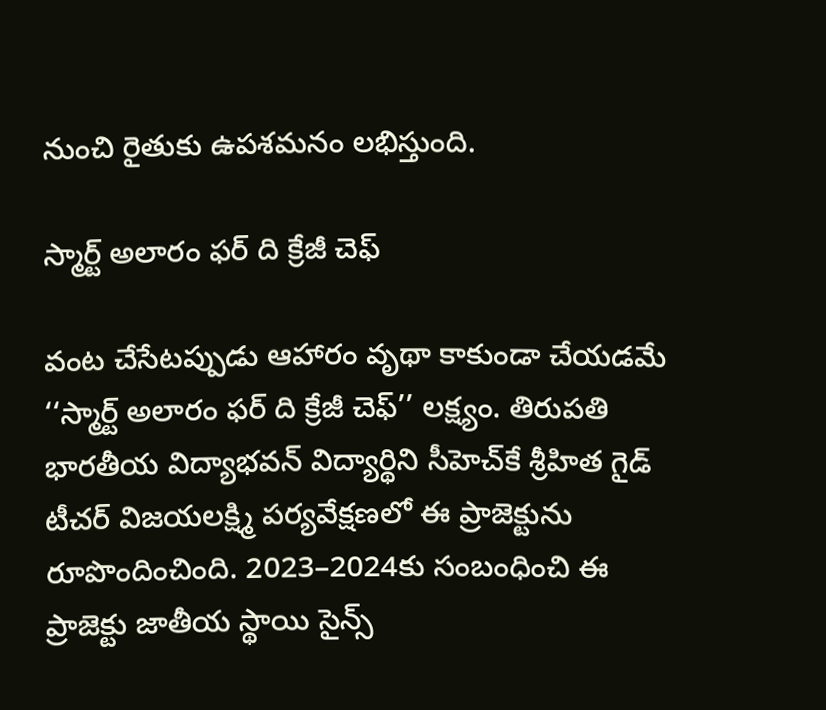నుంచి రైతుకు ఉపశమనం లభిస్తుంది.

స్మార్ట్‌ అలారం ఫర్‌ ది క్రేజీ చెఫ్‌

వంట చేసేటప్పుడు ఆహారం వృథా కాకుండా చేయడమే ‘‘స్మార్ట్‌ అలారం ఫర్‌ ది క్రేజీ చెఫ్‌’’ లక్ష్యం. తిరుపతి భారతీయ విద్యాభవన్‌ విద్యార్థిని సీహెచ్‌కే శ్రీహిత గైడ్‌ టీచర్‌ విజయలక్ష్మి పర్యవేక్షణలో ఈ ప్రాజెక్టును రూపొందించింది. 2023–2024కు సంబంధించి ఈ ప్రాజెక్టు జాతీయ స్థాయి సైన్స్‌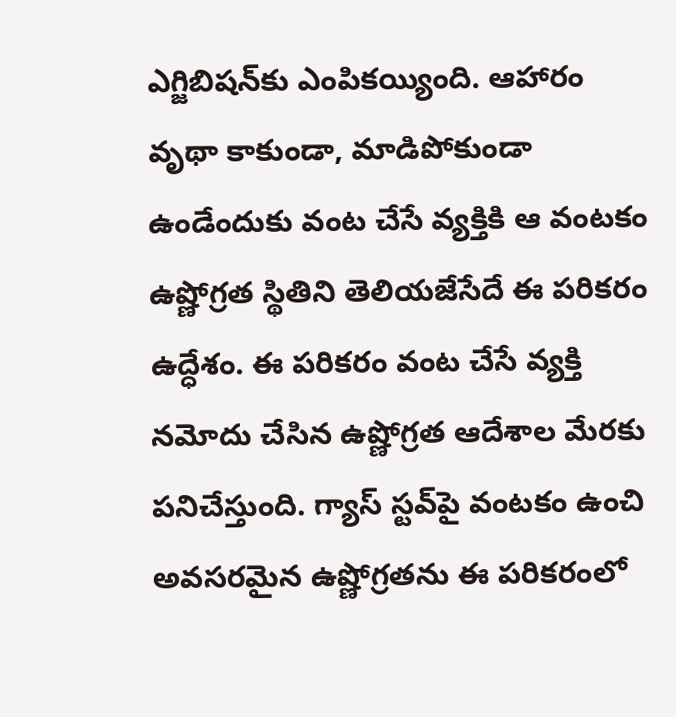ఎగ్జిబిషన్‌కు ఎంపికయ్యింది. ఆహారం వృథా కాకుండా, మాడిపోకుండా ఉండేందుకు వంట చేసే వ్యక్తికి ఆ వంటకం ఉష్ణోగ్రత స్థితిని తెలియజేసేదే ఈ పరికరం ఉద్ధేశం. ఈ పరికరం వంట చేసే వ్యక్తి నమోదు చేసిన ఉష్ణోగ్రత ఆదేశాల మేరకు పనిచేస్తుంది. గ్యాస్‌ స్టవ్‌పై వంటకం ఉంచి అవసరమైన ఉష్ణోగ్రతను ఈ పరికరంలో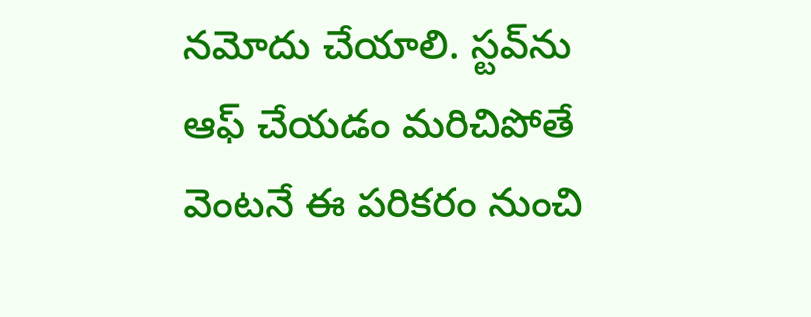నమోదు చేయాలి. స్టవ్‌ను ఆఫ్‌ చేయడం మరిచిపోతే వెంటనే ఈ పరికరం నుంచి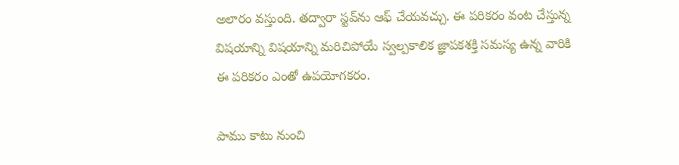అలారం వస్తుంది. తద్వారా స్టవ్‌ను ఆఫ్‌ చేయవచ్చు. ఈ పరికరం వంట చేస్తున్న విషయాన్ని విషయాన్ని మరిచిపోయే స్వల్పకాలిక జ్ఞాపకశక్తి సమస్య ఉన్న వారికి ఈ పరికరం ఎంతో ఉపయోగకరం.

పాము కాటు నుంచి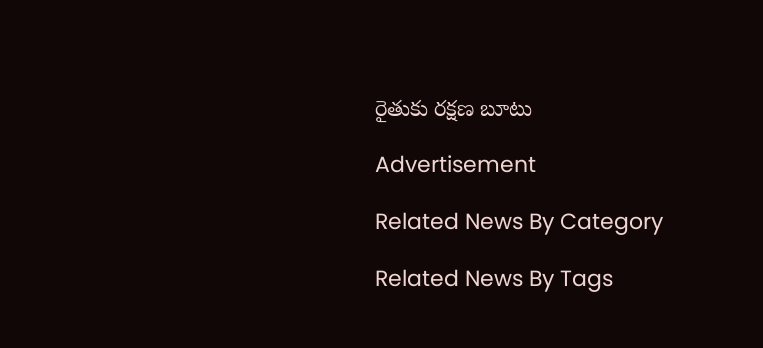రైతుకు రక్షణ బూటు

Advertisement

Related News By Category

Related News By Tags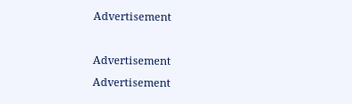Advertisement

Advertisement
Advertisement